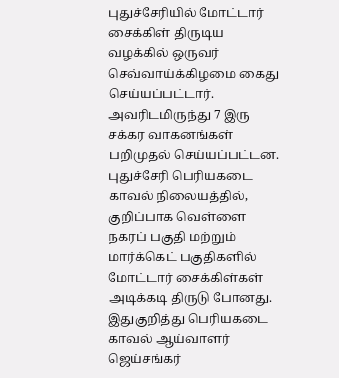புதுச்சேரியில் மோட்டார் சைக்கிள் திருடிய வழக்கில் ஒருவர் செவ்வாய்க்கிழமை கைது செய்யப்பட்டார். அவரிடமிருந்து 7 இரு சக்கர வாகனங்கள் பறிமுதல் செய்யப்பட்டன.
புதுச்சேரி பெரியகடை காவல் நிலையத்தில், குறிப்பாக வெள்ளை நகரப் பகுதி மற்றும் மார்க்கெட் பகுதிகளில் மோட்டார் சைக்கிள்கள் அடிக்கடி திருடு போனது.
இதுகுறித்து பெரியகடை காவல் ஆய்வாளர் ஜெய்சங்கர்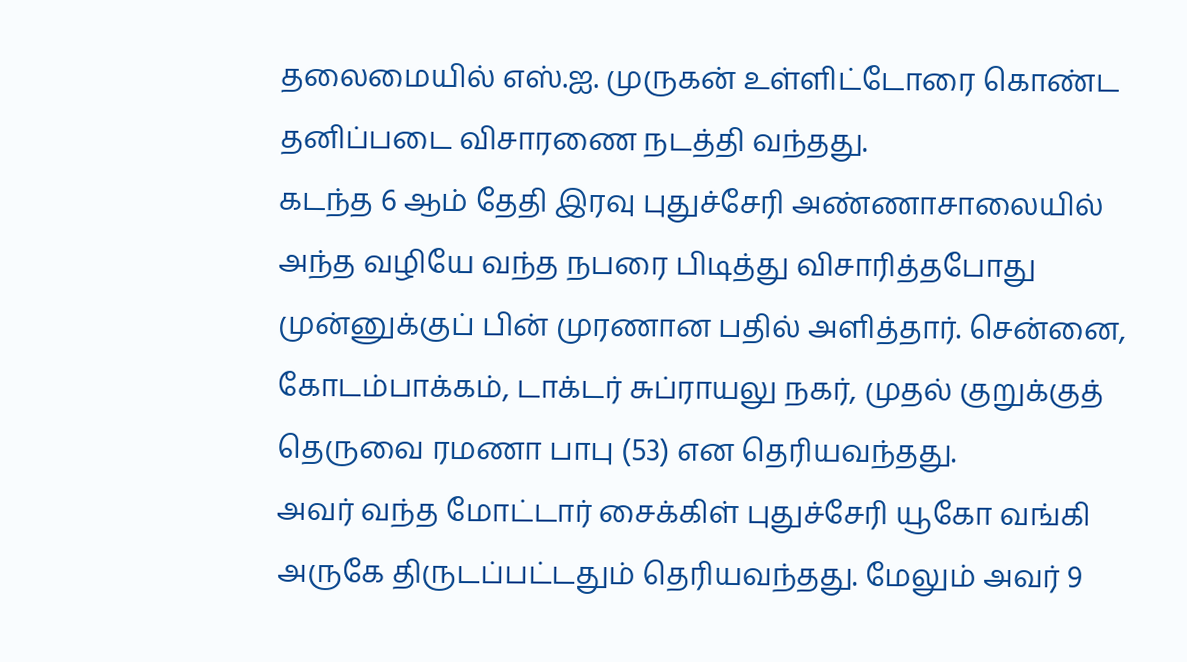தலைமையில் எஸ்.ஐ. முருகன் உள்ளிட்டோரை கொண்ட தனிப்படை விசாரணை நடத்தி வந்தது.
கடந்த 6 ஆம் தேதி இரவு புதுச்சேரி அண்ணாசாலையில் அந்த வழியே வந்த நபரை பிடித்து விசாரித்தபோது முன்னுக்குப் பின் முரணான பதில் அளித்தார். சென்னை, கோடம்பாக்கம், டாக்டர் சுப்ராயலு நகர், முதல் குறுக்குத் தெருவை ரமணா பாபு (53) என தெரியவந்தது.
அவர் வந்த மோட்டார் சைக்கிள் புதுச்சேரி யூகோ வங்கி அருகே திருடப்பட்டதும் தெரியவந்தது. மேலும் அவர் 9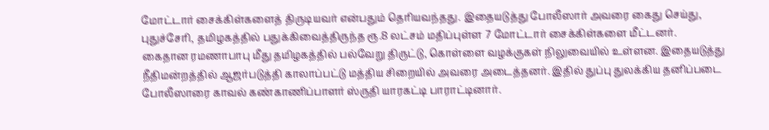மோட்டார் சைக்கிள்களைத் திருடியவர் என்பதும் தெரியவந்தது. இதையடுத்து போலீஸார் அவரை கைது செய்து, புதுச்சேரி, தமிழகத்தில் பதுக்கிவைத்திருந்த ரூ.8 லட்சம் மதிப்புள்ள 7 மோட்டார் சைக்கிள்களை மீட்டனர்.
கைதான ரமணாபாபு மீது தமிழகத்தில் பல்வேறு திருட்டு, கொள்ளை வழக்குகள் நிலுவையில் உள்ளன. இதையடுத்து நீதிமன்றத்தில் ஆஜர்படுத்தி காலாப்பட்டு மத்திய சிறையில் அவரை அடைத்தனர். இதில் துப்பு துலக்கிய தனிப்படை போலீஸாரை காவல் கண்காணிப்பாளர் ஸ்ருதி யாரகட்டி பாராட்டினார்.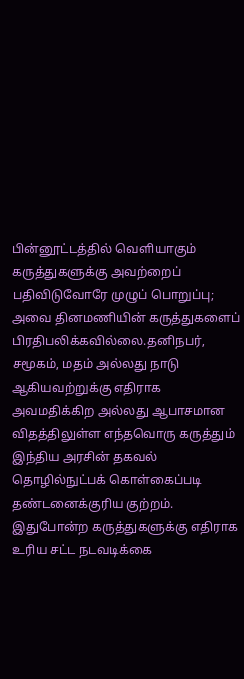பின்னூட்டத்தில் வெளியாகும் கருத்துகளுக்கு அவற்றைப் பதிவிடுவோரே முழுப் பொறுப்பு; அவை தினமணியின் கருத்துகளைப் பிரதிபலிக்கவில்லை.தனிநபர், சமூகம், மதம் அல்லது நாடு ஆகியவற்றுக்கு எதிராக அவமதிக்கிற அல்லது ஆபாசமான விதத்திலுள்ள எந்தவொரு கருத்தும் இந்திய அரசின் தகவல் தொழில்நுட்பக் கொள்கைப்படி தண்டனைக்குரிய குற்றம். இதுபோன்ற கருத்துகளுக்கு எதிராக உரிய சட்ட நடவடிக்கை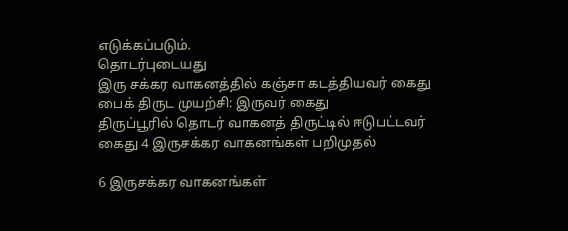எடுக்கப்படும்.
தொடர்புடையது
இரு சக்கர வாகனத்தில் கஞ்சா கடத்தியவர் கைது
பைக் திருட முயற்சி: இருவர் கைது
திருப்பூரில் தொடர் வாகனத் திருட்டில் ஈடுபட்டவர் கைது 4 இருசக்கர வாகனங்கள் பறிமுதல்

6 இருசக்கர வாகனங்கள்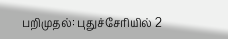பறிமுதல்: புதுச்சேரியில் 2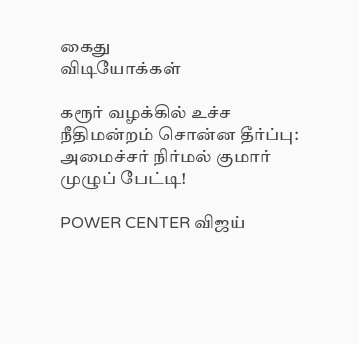கைது
விடியோக்கள்

கரூர் வழக்கில் உச்ச நீதிமன்றம் சொன்ன தீர்ப்பு: அமைச்சர் நிர்மல் குமார் முழுப் பேட்டி!

POWER CENTER விஜய்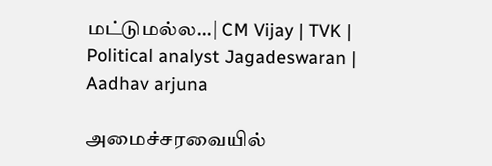மட்டுமல்ல...| CM Vijay | TVK | Political analyst Jagadeswaran | Aadhav arjuna

அமைச்சரவையில்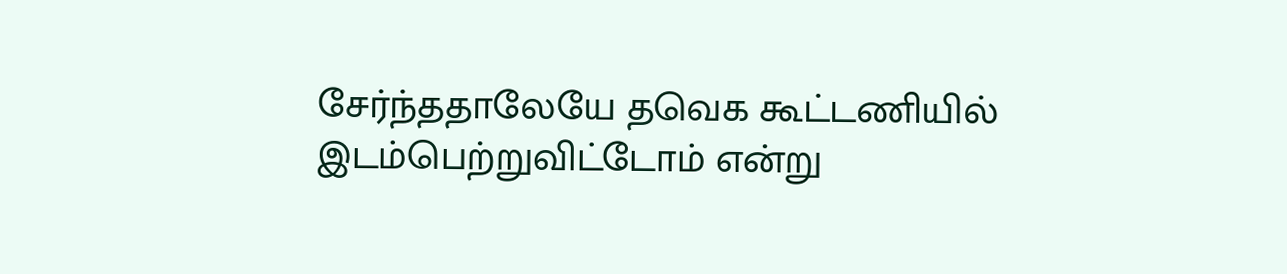சேர்ந்ததாலேயே தவெக கூட்டணியில் இடம்பெற்றுவிட்டோம் என்று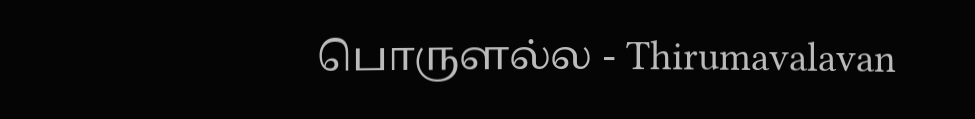பொருளல்ல - Thirumavalavan